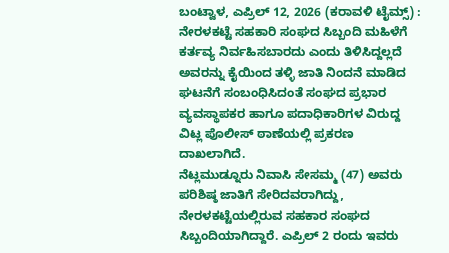ಬಂಟ್ವಾಳ, ಎಪ್ರಿಲ್ 12, 2026 (ಕರಾವಳಿ ಟೈಮ್ಸ್) : ನೇರಳಕಟ್ಟೆ ಸಹಕಾರಿ ಸಂಘದ ಸಿಬ್ಬಂದಿ ಮಹಿಳೆಗೆ ಕರ್ತವ್ಯ ನಿರ್ವಹಿಸಬಾರದು ಎಂದು ತಿಳಿಸಿದ್ದಲ್ಲದೆ ಅವರನ್ನು ಕೈಯಿಂದ ತಳ್ಳಿ ಜಾತಿ ನಿಂದನೆ ಮಾಡಿದ ಘಟನೆಗೆ ಸಂಬಂಧಿಸಿದಂತೆ ಸಂಘದ ಪ್ರಭಾರ ವ್ಯವಸ್ಥಾಪಕರ ಹಾಗೂ ಪದಾಧಿಕಾರಿಗಳ ವಿರುದ್ದ ವಿಟ್ಲ ಪೊಲೀಸ್ ಠಾಣೆಯಲ್ಲಿ ಪ್ರಕರಣ ದಾಖಲಾಗಿದೆ.
ನೆಟ್ಲಮುಡ್ನೂರು ನಿವಾಸಿ ಸೇಸಮ್ಮ (47) ಅವರು ಪರಿಶಿಷ್ಠ ಜಾತಿಗೆ ಸೇರಿದವರಾಗಿದ್ದು, ನೇರಳಕಟ್ಟೆಯಲ್ಲಿರುವ ಸಹಕಾರ ಸಂಘದ ಸಿಬ್ಬಂದಿಯಾಗಿದ್ದಾರೆ. ಎಪ್ರಿಲ್ 2 ರಂದು ಇವರು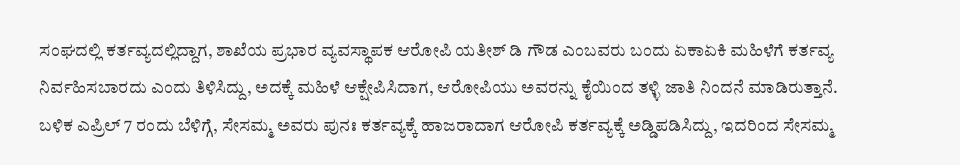ಸಂಘದಲ್ಲಿ ಕರ್ತವ್ಯದಲ್ಲಿದ್ದಾಗ, ಶಾಖೆಯ ಪ್ರಭಾರ ವ್ಯವಸ್ಥಾಪಕ ಆರೋಪಿ ಯತೀಶ್ ಡಿ ಗೌಡ ಎಂಬವರು ಬಂದು ಏಕಾಏಕಿ ಮಹಿಳೆಗೆ ಕರ್ತವ್ಯ ನಿರ್ವಹಿಸಬಾರದು ಎಂದು ತಿಳಿಸಿದ್ದು, ಅದಕ್ಕೆ ಮಹಿಳೆ ಆಕ್ಷೇಪಿಸಿದಾಗ, ಆರೋಪಿಯು ಅವರನ್ನು ಕೈಯಿಂದ ತಳ್ಳಿ ಜಾತಿ ನಿಂದನೆ ಮಾಡಿರುತ್ತಾನೆ.
ಬಳಿಕ ಎಪ್ರಿಲ್ 7 ರಂದು ಬೆಳಿಗ್ಗೆ, ಸೇಸಮ್ಮ ಅವರು ಪುನಃ ಕರ್ತವ್ಯಕ್ಕೆ ಹಾಜರಾದಾಗ ಆರೋಪಿ ಕರ್ತವ್ಯಕ್ಕೆ ಅಡ್ಡಿಪಡಿಸಿದ್ದು, ಇದರಿಂದ ಸೇಸಮ್ಮ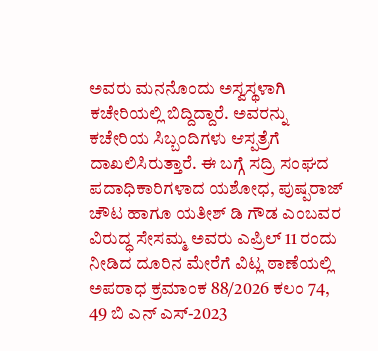ಅವರು ಮನನೊಂದು ಅಸ್ವಸ್ಥಳಾಗಿ ಕಚೇರಿಯಲ್ಲಿ ಬಿದ್ದಿದ್ದಾರೆ. ಅವರನ್ನು ಕಚೇರಿಯ ಸಿಬ್ಬಂದಿಗಳು ಆಸ್ಪತ್ರೆಗೆ ದಾಖಲಿಸಿರುತ್ತಾರೆ. ಈ ಬಗ್ಗೆ ಸದ್ರಿ ಸಂಘದ ಪದಾಧಿಕಾರಿಗಳಾದ ಯಶೋಧ, ಪುಷ್ಪರಾಜ್ ಚೌಟ ಹಾಗೂ ಯತೀಶ್ ಡಿ ಗೌಡ ಎಂಬವರ ವಿರುದ್ಧ ಸೇಸಮ್ಮ ಅವರು ಎಪ್ರಿಲ್ 11 ರಂದು ನೀಡಿದ ದೂರಿನ ಮೇರೆಗೆ ವಿಟ್ಲ ಠಾಣೆಯಲ್ಲಿ ಅಪರಾಧ ಕ್ರಮಾಂಕ 88/2026 ಕಲಂ 74, 49 ಬಿ ಎನ್ ಎಸ್-2023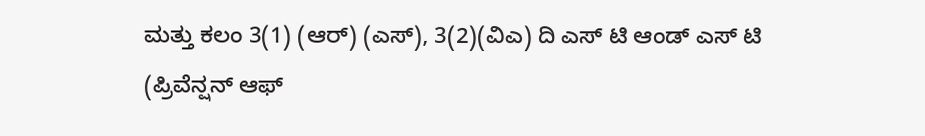ಮತ್ತು ಕಲಂ 3(1) (ಆರ್) (ಎಸ್), 3(2)(ವಿಎ) ದಿ ಎಸ್ ಟಿ ಆಂಡ್ ಎಸ್ ಟಿ (ಪ್ರಿವೆನ್ಷನ್ ಆಫ್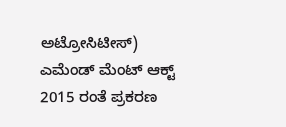ಅಟ್ರೋಸಿಟೀಸ್) ಎಮೆಂಡ್ ಮೆಂಟ್ ಆಕ್ಟ್ 2015 ರಂತೆ ಪ್ರಕರಣ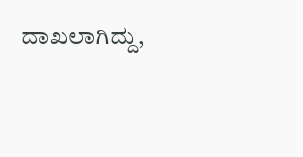ದಾಖಲಾಗಿದ್ದು,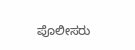ಪೊಲೀಸರು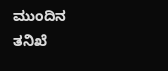ಮುಂದಿನ ತನಿಖೆ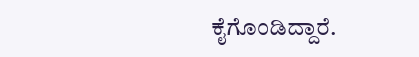ಕೈಗೊಂಡಿದ್ದಾರೆ.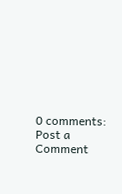0 comments:
Post a Comment